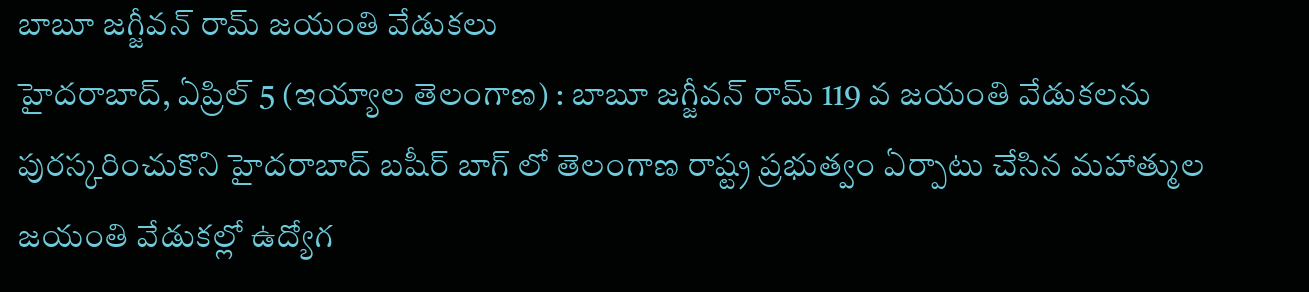బాబూ జగ్జీవన్ రామ్ జయంతి వేడుకలు
హైదరాబాద్, ఏప్రిల్ 5 (ఇయ్యాల తెలంగాణ) : బాబూ జగ్జీవన్ రామ్ 119 వ జయంతి వేడుకలను పురస్కరించుకొని హైదరాబాద్ బషీర్ బాగ్ లో తెలంగాణ రాష్ట్ర ప్రభుత్వం ఏర్పాటు చేసిన మహాత్ముల జయంతి వేడుకల్లో ఉద్యోగ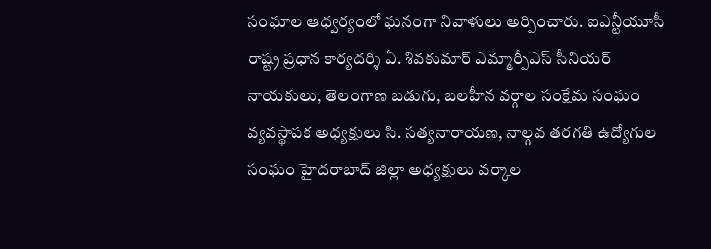సంఘాల ఆధ్వర్యంలో ఘనంగా నివాళులు అర్పించారు. ఐఎన్టీయూసీ రాష్ట్ర ప్రధాన కార్యదర్శి ఏ. శివకుమార్ ఎమ్మార్పీఎస్ సీనియర్ నాయకులు, తెలంగాణ బడుగు, బలహీన వర్గాల సంక్షేమ సంఘం వ్యవస్థాపక అధ్యక్షులు సి. సత్యనారాయణ, నాల్గవ తరగతి ఉద్యోగుల సంఘం హైదరాబాద్ జిల్లా అధ్యక్షులు వర్కాల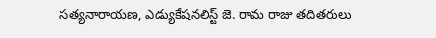సత్యనారాయణ, ఎడ్యుకేషనలిస్ట్ జె. రామ రాజు తదితరులు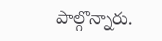పాల్గొన్నారు.